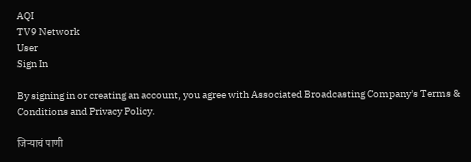AQI
TV9 Network
User
Sign In

By signing in or creating an account, you agree with Associated Broadcasting Company's Terms & Conditions and Privacy Policy.

जिऱ्याचं पाणी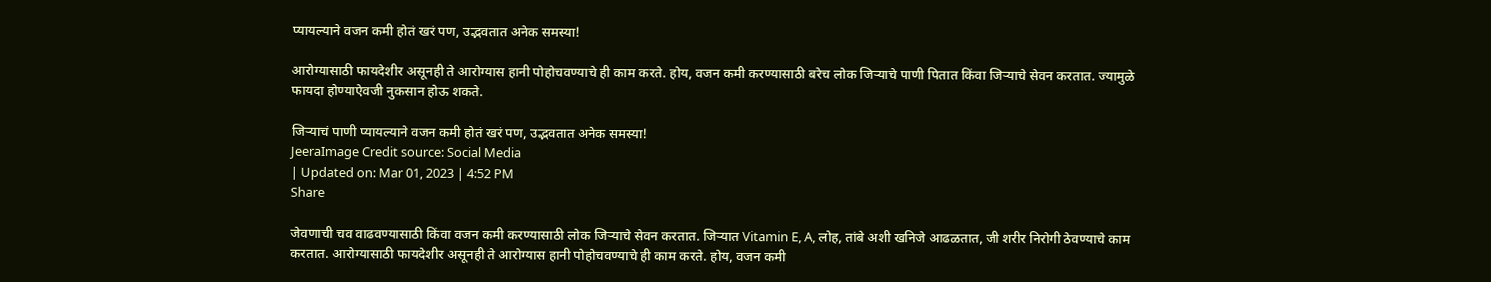प्यायल्याने वजन कमी होतं खरं पण, उद्भवतात अनेक समस्या!

आरोग्यासाठी फायदेशीर असूनही ते आरोग्यास हानी पोहोचवण्याचे ही काम करते. होय, वजन कमी करण्यासाठी बरेच लोक जिऱ्याचे पाणी पितात किंवा जिऱ्याचे सेवन करतात. ज्यामुळे फायदा होण्याऐवजी नुकसान होऊ शकते.

जिऱ्याचं पाणी प्यायल्याने वजन कमी होतं खरं पण, उद्भवतात अनेक समस्या!
JeeraImage Credit source: Social Media
| Updated on: Mar 01, 2023 | 4:52 PM
Share

जेवणाची चव वाढवण्यासाठी किंवा वजन कमी करण्यासाठी लोक जिऱ्याचे सेवन करतात. जिऱ्यात Vitamin E, A, लोह, तांबे अशी खनिजे आढळतात, जी शरीर निरोगी ठेवण्याचे काम करतात. आरोग्यासाठी फायदेशीर असूनही ते आरोग्यास हानी पोहोचवण्याचे ही काम करते. होय, वजन कमी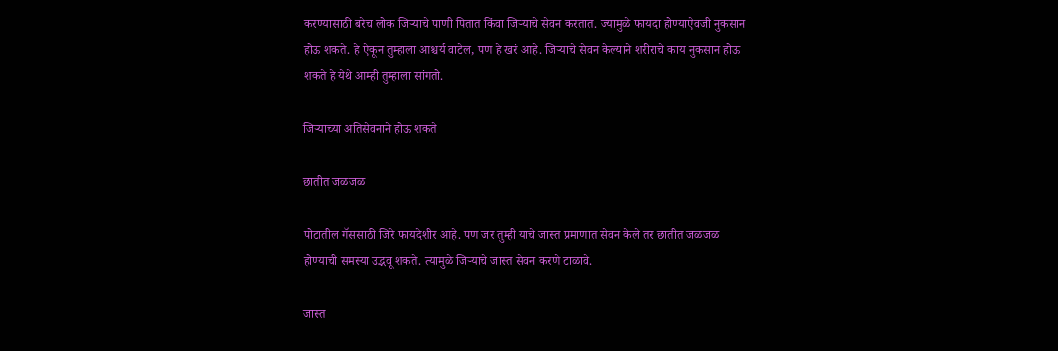करण्यासाठी बरेच लोक जिऱ्याचे पाणी पितात किंवा जिऱ्याचे सेवन करतात. ज्यामुळे फायदा होण्याऐवजी नुकसान होऊ शकते. हे ऐकून तुम्हाला आश्चर्य वाटेल, पण हे खरं आहे. जिऱ्याचे सेवन केल्याने शरीराचे काय नुकसान होऊ शकते हे येथे आम्ही तुम्हाला सांगतो.

जिऱ्याच्या अतिसेवनाने होऊ शकते

छातीत जळजळ

पोटातील गॅससाठी जिरे फायदेशीर आहे. पण जर तुम्ही याचे जास्त प्रमाणात सेवन केले तर छातीत जळजळ होण्याची समस्या उद्भवू शकते. त्यामुळे जिऱ्याचे जास्त सेवन करणे टाळावे.

जास्त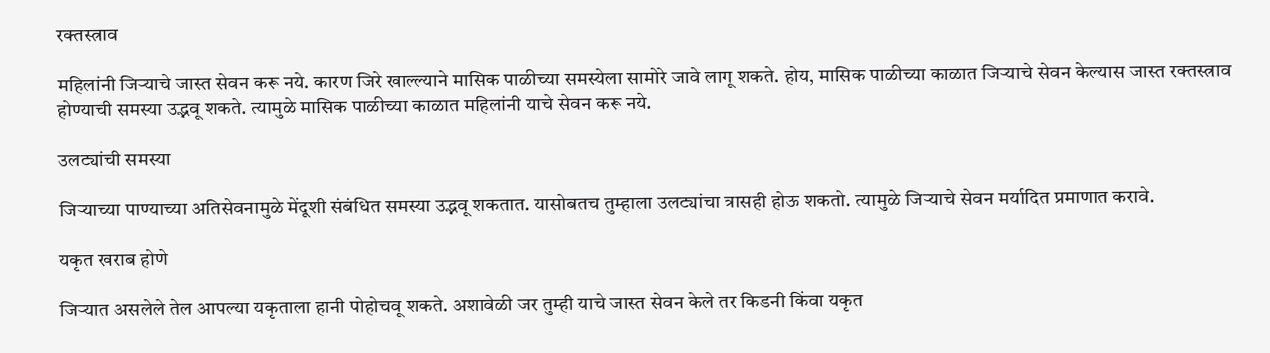रक्तस्त्राव

महिलांनी जिऱ्याचे जास्त सेवन करू नये. कारण जिरे खाल्ल्याने मासिक पाळीच्या समस्येला सामोरे जावे लागू शकते. होय, मासिक पाळीच्या काळात जिऱ्याचे सेवन केल्यास जास्त रक्तस्त्राव होण्याची समस्या उद्भवू शकते. त्यामुळे मासिक पाळीच्या काळात महिलांनी याचे सेवन करू नये.

उलट्यांची समस्या

जिऱ्याच्या पाण्याच्या अतिसेवनामुळे मेंदूशी संबंधित समस्या उद्भवू शकतात. यासोबतच तुम्हाला उलट्यांचा त्रासही होऊ शकतो. त्यामुळे जिऱ्याचे सेवन मर्यादित प्रमाणात करावे.

यकृत खराब होणे

जिऱ्यात असलेले तेल आपल्या यकृताला हानी पोहोचवू शकते. अशावेळी जर तुम्ही याचे जास्त सेवन केले तर किडनी किंवा यकृत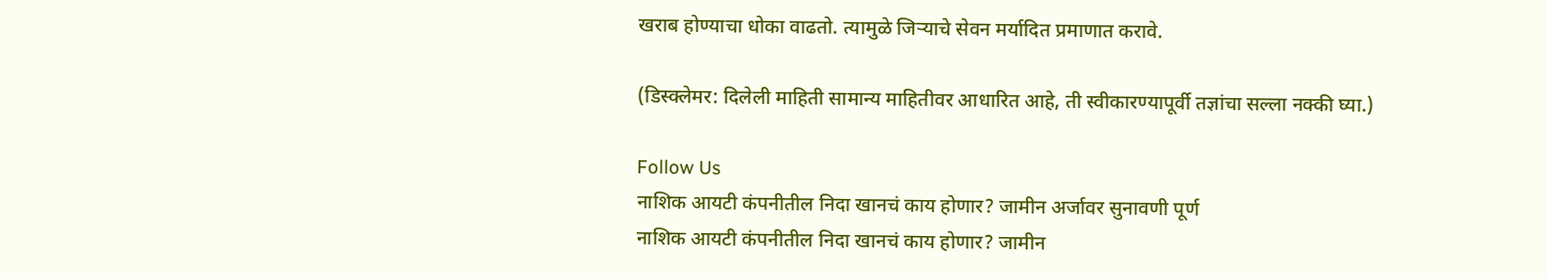खराब होण्याचा धोका वाढतो. त्यामुळे जिऱ्याचे सेवन मर्यादित प्रमाणात करावे.

(डिस्क्लेमर: दिलेली माहिती सामान्य माहितीवर आधारित आहे, ती स्वीकारण्यापूर्वी तज्ञांचा सल्ला नक्की घ्या.)

Follow Us
नाशिक आयटी कंपनीतील निदा खानचं काय होणार? जामीन अर्जावर सुनावणी पूर्ण
नाशिक आयटी कंपनीतील निदा खानचं काय होणार? जामीन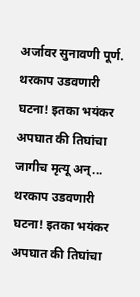अर्जावर सुनावणी पूर्ण.
थरकाप उडवणारी घटना! इतका भयंकर अपघात की तिघांचा जागीच मृत्यू अन्...
थरकाप उडवणारी घटना! इतका भयंकर अपघात की तिघांचा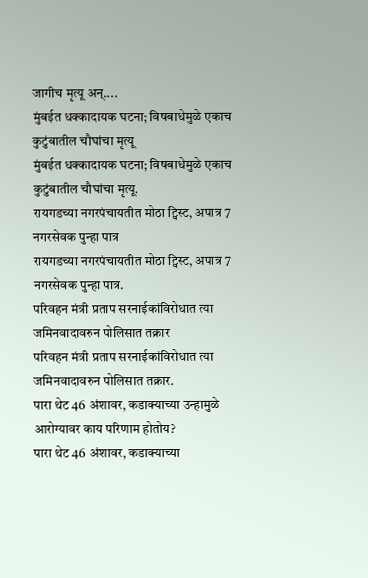जागीच मृत्यू अन्....
मुंबईत धक्कादायक घटना; विषबाधेमुळे एकाच कुटुंबातील चौघांचा मृत्यू
मुंबईत धक्कादायक घटना; विषबाधेमुळे एकाच कुटुंबातील चौघांचा मृत्यू.
रायगडच्या नगरपंचायतीत मोठा ट्विस्ट, अपात्र 7 नगरसेवक पुन्हा पात्र
रायगडच्या नगरपंचायतीत मोठा ट्विस्ट, अपात्र 7 नगरसेवक पुन्हा पात्र.
परिवहन मंत्री प्रताप सरनाईकांविरोधात त्या जमिनवादावरुन पोलिसात तक्रार
परिवहन मंत्री प्रताप सरनाईकांविरोधात त्या जमिनवादावरुन पोलिसात तक्रार.
पारा थेट 46 अंशावर, कडाक्याच्या उन्हामुळे आरोग्यावर काय परिणाम होतोय?
पारा थेट 46 अंशावर, कडाक्याच्या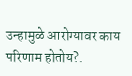उन्हामुळे आरोग्यावर काय परिणाम होतोय?.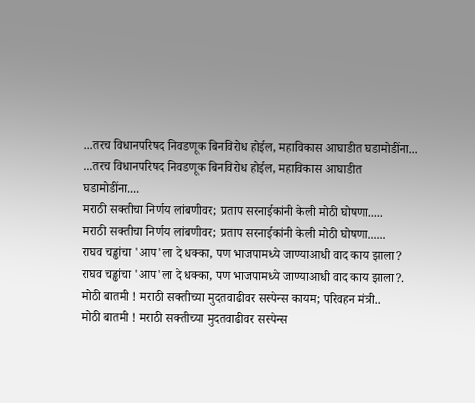...तरच विधानपरिषद निवडणूक बिनविरोध होईल, महाविकास आघाडीत घडामोडींना...
...तरच विधानपरिषद निवडणूक बिनविरोध होईल, महाविकास आघाडीत घडामोडींना....
मराठी सक्तीचा निर्णय लांबणीवर; प्रताप सरनाईकांनी केली मोठी घोषणा.....
मराठी सक्तीचा निर्णय लांबणीवर; प्रताप सरनाईकांनी केली मोठी घोषणा......
राघव चड्ढांचा 'आप'ला दे धक्का, पण भाजपामध्ये जाण्याआधी वाद काय झाला?
राघव चड्ढांचा 'आप'ला दे धक्का, पण भाजपामध्ये जाण्याआधी वाद काय झाला?.
मोठी बातमी ! मराठी सक्तीच्या मुदतवाढीवर सस्पेन्स कायम; परिवहन मंत्री..
मोठी बातमी ! मराठी सक्तीच्या मुदतवाढीवर सस्पेन्स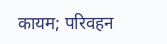कायम; परिवहन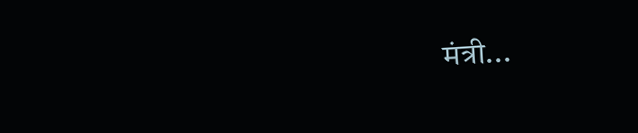मंत्री...